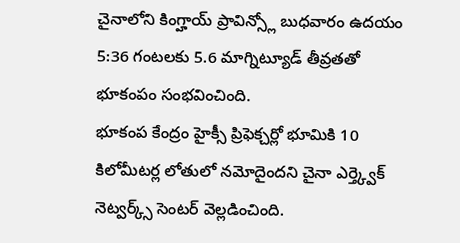చైనాలోని కింగ్హాయ్ ప్రావిన్స్లో బుధవారం ఉదయం 5:36 గంటలకు 5.6 మాగ్నిట్యూడ్ తీవ్రతతో భూకంపం సంభవించింది.
భూకంప కేంద్రం హైక్సీ ప్రిఫెక్చర్లో భూమికి 10 కిలోమీటర్ల లోతులో నమోదైందని చైనా ఎర్త్క్వెక్ నెట్వర్క్స్ సెంటర్ వెల్లడించింది.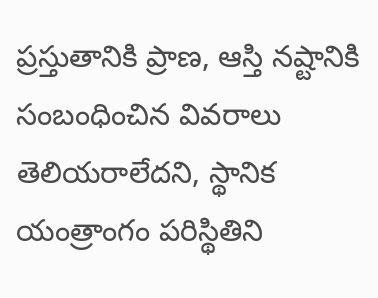ప్రస్తుతానికి ప్రాణ, ఆస్తి నష్టానికి సంబంధించిన వివరాలు తెలియరాలేదని, స్థానిక యంత్రాంగం పరిస్థితిని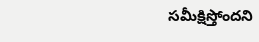సమీక్షిస్తోందని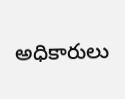అధికారులు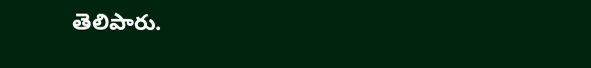తెలిపారు.